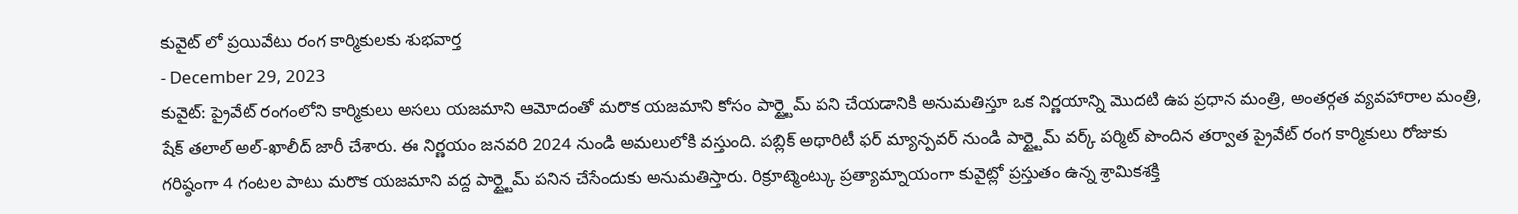కువైట్ లో ప్రయివేటు రంగ కార్మికులకు శుభవార్త
- December 29, 2023
కువైట్: ప్రైవేట్ రంగంలోని కార్మికులు అసలు యజమాని ఆమోదంతో మరొక యజమాని కోసం పార్ట్టైమ్ పని చేయడానికి అనుమతిస్తూ ఒక నిర్ణయాన్ని మొదటి ఉప ప్రధాన మంత్రి, అంతర్గత వ్యవహారాల మంత్రి, షేక్ తలాల్ అల్-ఖాలీద్ జారీ చేశారు. ఈ నిర్ణయం జనవరి 2024 నుండి అమలులోకి వస్తుంది. పబ్లిక్ అథారిటీ ఫర్ మ్యాన్పవర్ నుండి పార్ట్టైమ్ వర్క్ పర్మిట్ పొందిన తర్వాత ప్రైవేట్ రంగ కార్మికులు రోజుకు గరిష్ఠంగా 4 గంటల పాటు మరొక యజమాని వద్ద పార్ట్టైమ్ పనిన చేసేందుకు అనుమతిస్తారు. రిక్రూట్మెంట్కు ప్రత్యామ్నాయంగా కువైట్లో ప్రస్తుతం ఉన్న శ్రామికశక్తి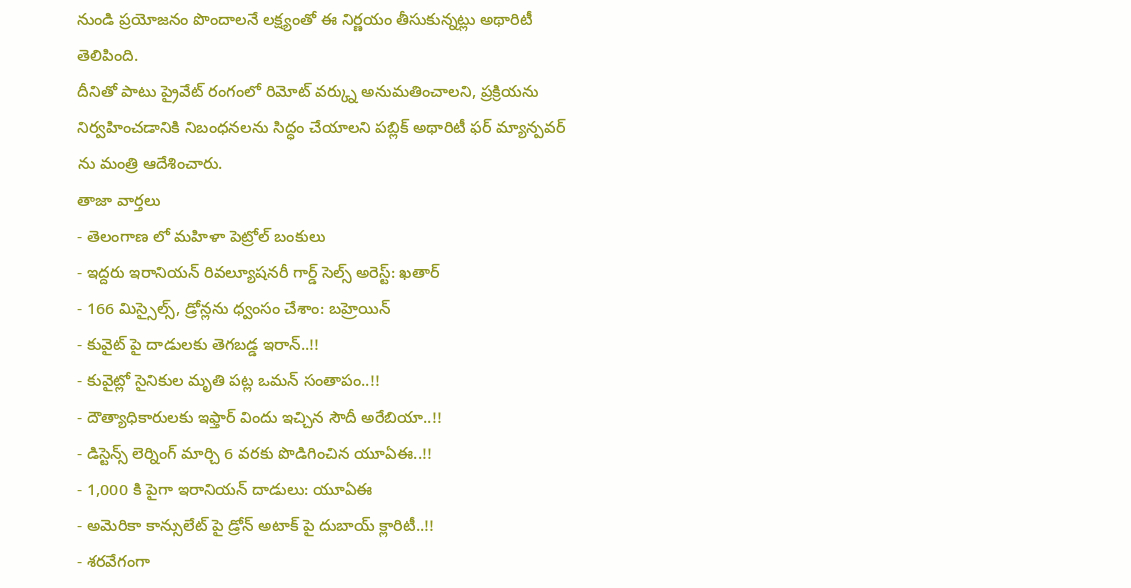నుండి ప్రయోజనం పొందాలనే లక్ష్యంతో ఈ నిర్ణయం తీసుకున్నట్లు అథారిటీ తెలిపింది.
దీనితో పాటు ప్రైవేట్ రంగంలో రిమోట్ వర్క్ను అనుమతించాలని, ప్రక్రియను నిర్వహించడానికి నిబంధనలను సిద్ధం చేయాలని పబ్లిక్ అథారిటీ ఫర్ మ్యాన్పవర్ ను మంత్రి ఆదేశించారు.
తాజా వార్తలు
- తెలంగాణ లో మహిళా పెట్రోల్ బంకులు
- ఇద్దరు ఇరానియన్ రివల్యూషనరీ గార్డ్ సెల్స్ అరెస్ట్: ఖతార్
- 166 మిస్సైల్స్, డ్రోన్లను ధ్వంసం చేశాం: బహ్రెయిన్
- కువైట్ పై దాడులకు తెగబడ్డ ఇరాన్..!!
- కువైట్లో సైనికుల మృతి పట్ల ఒమన్ సంతాపం..!!
- దౌత్యాధికారులకు ఇఫ్తార్ విందు ఇచ్చిన సౌదీ అరేబియా..!!
- డిస్టెన్స్ లెర్నింగ్ మార్చి 6 వరకు పొడిగించిన యూఏఈ..!!
- 1,000 కి పైగా ఇరానియన్ దాడులు: యూఏఈ
- అమెరికా కాన్సులేట్ పై డ్రోన్ అటాక్ పై దుబాయ్ క్లారిటీ..!!
- శరవేగంగా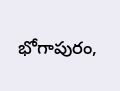భోగాపురం,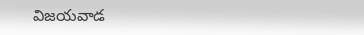విజయవాడ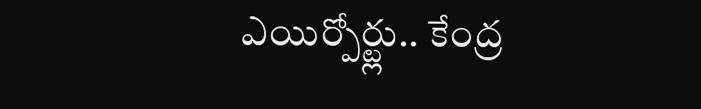ఎయిర్పోర్ట్లు.. కేంద్ర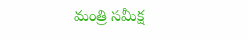మంత్రి సమీక్ష